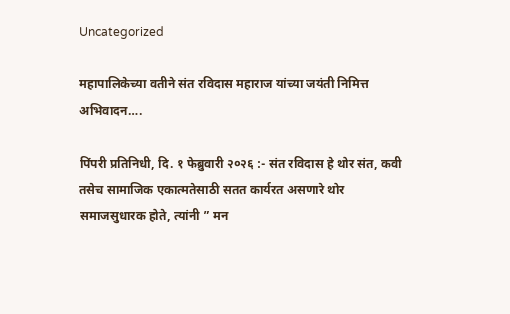Uncategorized

महापालिकेच्या वतीने संत रविदास महाराज यांच्या जयंती निमित्त अभिवादन….

पिंपरी प्रतिनिधी, दि. १ फेब्रुवारी २०२६ :- संत रविदास हे थोर संत, कवी तसेच सामाजिक एकात्मतेसाठी सतत कार्यरत असणारे थोर समाजसुधारक होते, त्यांनी ” मन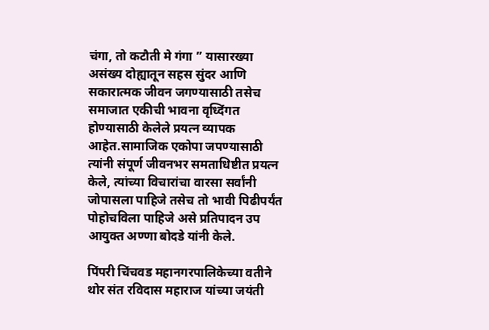चंगा, तो कटौती मे गंगा ” यासारख्या असंख्य दोह्यातून सहस सुंदर आणि सकारात्मक जीवन जगण्यासाठी तसेच समाजात एकीची भावना वृध्दिंगत होण्यासाठी केलेले प्रयत्न व्यापक आहेत.सामाजिक एकोपा जपण्यासाठी त्यांनी संपूर्ण जीवनभर समताधिष्टीत प्रयत्न केले, त्यांच्या विचारांचा वारसा सर्वांनी जोपासला पाहिजे तसेच तो भावी पिढीपर्यंत पोहोचविला पाहिजे असे प्रतिपादन उप आयुक्त अण्णा बोदडे यांनी केले.

पिंपरी चिंचवड महानगरपालिकेच्या वतीने थोर संत रविदास महाराज यांच्या जयंती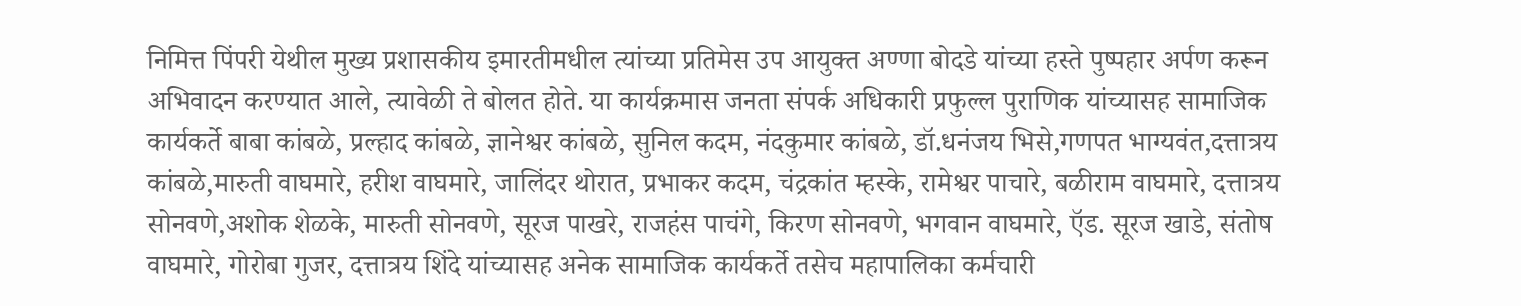निमित्त पिंपरी येथील मुख्य प्रशासकीय इमारतीमधील त्यांच्या प्रतिमेस उप आयुक्त अण्णा बोदडे यांच्या हस्ते पुष्पहार अर्पण करून अभिवादन करण्यात आले, त्यावेळी ते बोलत होते. या कार्यक्रमास जनता संपर्क अधिकारी प्रफुल्ल पुराणिक यांच्यासह सामाजिक कार्यकर्ते बाबा कांबळे, प्रल्हाद कांबळे, ज्ञानेश्वर कांबळे, सुनिल कदम, नंदकुमार कांबळे, डॉ.धनंजय भिसे,गणपत भाग्यवंत,दत्तात्रय कांबळे,मारुती वाघमारे, हरीश वाघमारे, जालिंदर थोरात, प्रभाकर कदम, चंद्रकांत म्हस्के, रामेश्वर पाचारे, बळीराम वाघमारे, दत्तात्रय सोनवणे,अशोक शेळके, मारुती सोनवणे, सूरज पाखरे, राजहंस पाचंगे, किरण सोनवणे, भगवान वाघमारे, ऍड. सूरज खाडे, संतोष वाघमारे, गोरोबा गुजर, दत्तात्रय शिंदे यांच्यासह अनेक सामाजिक कार्यकर्ते तसेच महापालिका कर्मचारी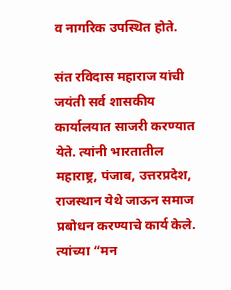व नागरिक उपस्थित होते.

संत रविदास महाराज यांची जयंती सर्व शासकीय कार्यालयात साजरी करण्यात येते. त्यांनी भारतातील महाराष्ट्र, पंजाब, उत्तरप्रदेश, राजस्थान येथे जाऊन समाज प्रबोधन करण्याचे कार्य केले. त्यांच्या “मन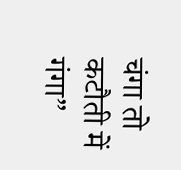चंगा तो कटौती में गंगा”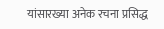यांसारख्या अनेक रचना प्रसिद्ध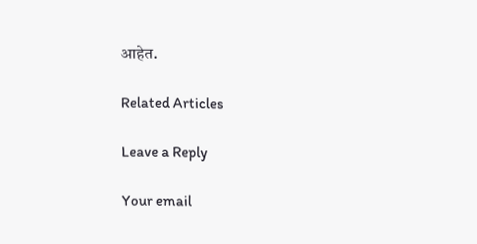आहेत.

Related Articles

Leave a Reply

Your email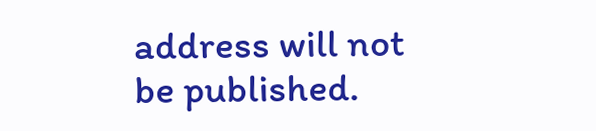address will not be published.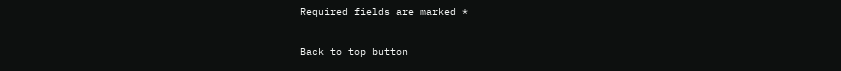Required fields are marked *

Back to top button